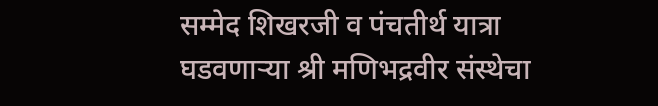सम्मेद शिखरजी व पंचतीर्थ यात्रा घडवणार्‍या श्री मणिभद्रवीर संस्थेचा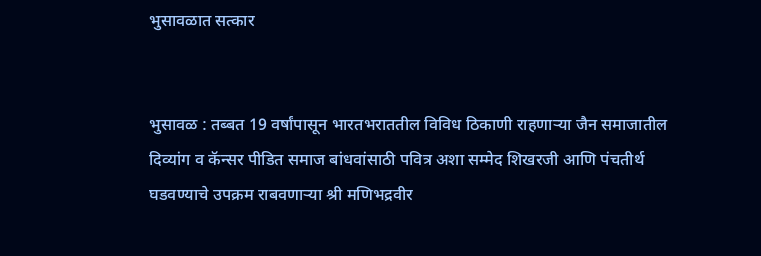भुसावळात सत्कार


भुसावळ : तब्बत 19 वर्षांपासून भारतभराततील विविध ठिकाणी राहणार्‍या जैन समाजातील दिव्यांग व कॅन्सर पीडित समाज बांधवांसाठी पवित्र अशा सम्मेद शिखरजी आणि पंचतीर्थ घडवण्याचे उपक्रम राबवणार्‍या श्री मणिभद्रवीर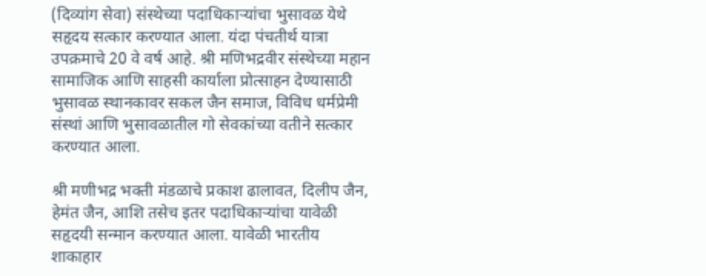(दिव्यांग सेवा) संस्थेच्या पदाधिकार्‍यांचा भुसावळ येथे सहृदय सत्कार करण्यात आला. यंदा पंचतीर्थ यात्रा उपक्रमाचे 20 वे वर्ष आहे. श्री मणिभद्रवीर संस्थेच्या महान सामाजिक आणि साहसी कार्याला प्रोत्साहन देण्यासाठी भुसावळ स्थानकावर सकल जैन समाज, विविध धर्मप्रेमी संस्थां आणि भुसावळातील गो सेवकांच्या वतीने सत्कार करण्यात आला.

श्री मणीभद्र भक्ती मंडळाचे प्रकाश ढालावत, दिलीप जैन, हेमंत जैन, आशि तसेच इतर पदाधिकार्‍यांचा यावेळी सहृदयी सन्मान करण्यात आला. यावेळी भारतीय शाकाहार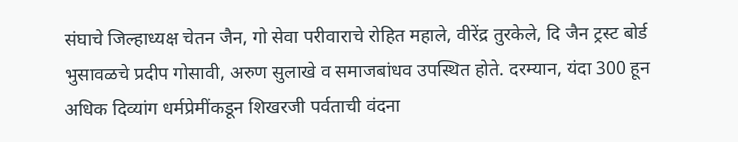संघाचे जिल्हाध्यक्ष चेतन जैन, गो सेवा परीवाराचे रोहित महाले, वीरेंद्र तुरकेले, दि जैन ट्रस्ट बोर्ड भुसावळचे प्रदीप गोसावी, अरुण सुलाखे व समाजबांधव उपस्थित होते. दरम्यान, यंदा 300 हून अधिक दिव्यांग धर्मप्रेमींकडून शिखरजी पर्वताची वंदना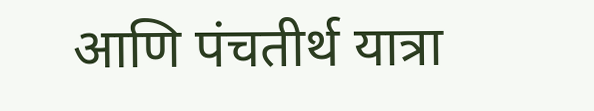आणि पंचतीर्थ यात्रा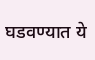घडवण्यात ये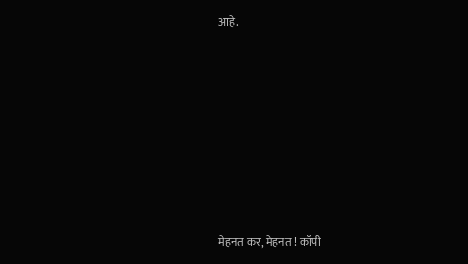आहे.









मेहनत कर, मेहनत ! कॉपी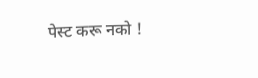पेस्ट करू नको !